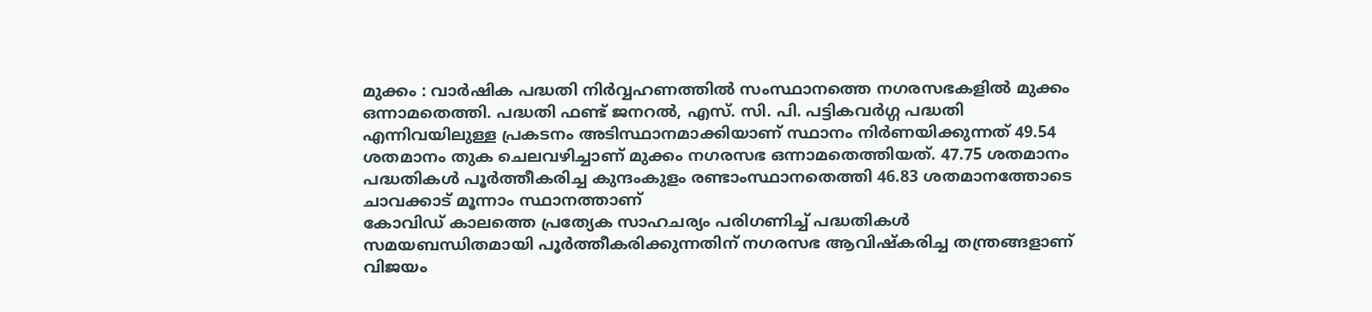മുക്കം : വാർഷിക പദ്ധതി നിർവ്വഹണത്തിൽ സംസ്ഥാനത്തെ നഗരസഭകളിൽ മുക്കം ഒന്നാമതെത്തി. പദ്ധതി ഫണ്ട് ജനറൽ, എസ്. സി. പി. പട്ടികവർഗ്ഗ പദ്ധതി എന്നിവയിലുള്ള പ്രകടനം അടിസ്ഥാനമാക്കിയാണ് സ്ഥാനം നിർണയിക്കുന്നത് 49.54 ശതമാനം തുക ചെലവഴിച്ചാണ് മുക്കം നഗരസഭ ഒന്നാമതെത്തിയത്. 47.75 ശതമാനം പദ്ധതികൾ പൂർത്തീകരിച്ച കുന്ദംകുളം രണ്ടാംസ്ഥാനതെത്തി 46.83 ശതമാനത്തോടെ ചാവക്കാട് മൂന്നാം സ്ഥാനത്താണ്
കോവിഡ് കാലത്തെ പ്രത്യേക സാഹചര്യം പരിഗണിച്ച് പദ്ധതികൾ സമയബന്ധിതമായി പൂർത്തീകരിക്കുന്നതിന് നഗരസഭ ആവിഷ്കരിച്ച തന്ത്രങ്ങളാണ് വിജയം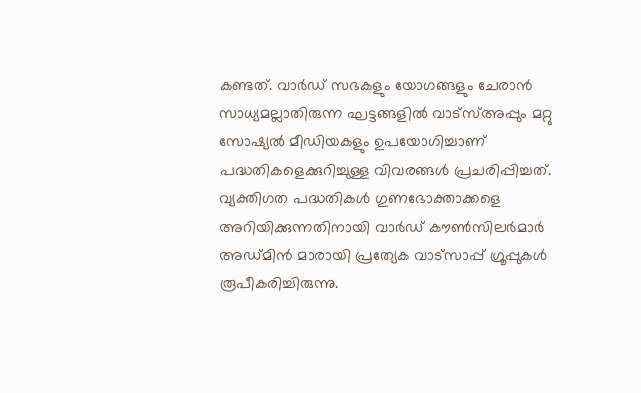കണ്ടത്. വാർഡ് സഭകളും യോഗങ്ങളും ചേരാൻ സാധ്യമല്ലാതിരുന്ന ഘട്ടങ്ങളിൽ വാട്സ്അപ്പും മറ്റു സോഷ്യൽ മീഡിയകളും ഉപയോഗിച്ചാണ് പദ്ധതികളെക്കുറിച്ചുള്ള വിവരങ്ങൾ പ്രചരിപ്പിച്ചത്.
വ്യക്തിഗത പദ്ധതികൾ ഗുണഭോക്താക്കളെ അറിയിക്കുന്നതിനായി വാർഡ് കൗൺസിലർമാർ അഡ്മിൻ മാരായി പ്രത്യേക വാട്സാപ്പ് ഗ്രൂപ്പുകൾ രൂപീകരിച്ചിരുന്നു.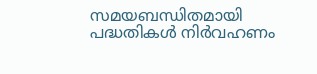സമയബന്ധിതമായി പദ്ധതികൾ നിർവഹണം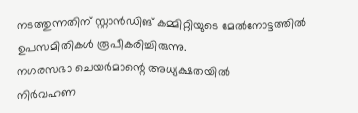നടത്തുന്നതിന് സ്റ്റാൻഡിങ് കമ്മിറ്റിയുടെ മേൽനോട്ടത്തിൽ ഉപസമിതികൾ രൂപീകരിച്ചിരുന്നു.
നഗരസഭാ ചെയർമാന്റെ അധ്യക്ഷതയിൽ
നിർവഹണ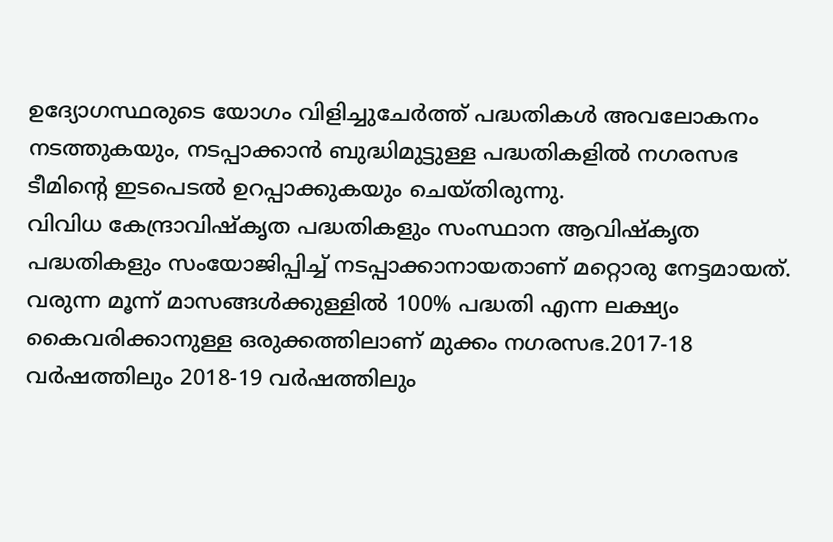ഉദ്യോഗസ്ഥരുടെ യോഗം വിളിച്ചുചേർത്ത് പദ്ധതികൾ അവലോകനം നടത്തുകയും, നടപ്പാക്കാൻ ബുദ്ധിമുട്ടുള്ള പദ്ധതികളിൽ നഗരസഭ ടീമിന്റെ ഇടപെടൽ ഉറപ്പാക്കുകയും ചെയ്തിരുന്നു.
വിവിധ കേന്ദ്രാവിഷ്കൃത പദ്ധതികളും സംസ്ഥാന ആവിഷ്കൃത പദ്ധതികളും സംയോജിപ്പിച്ച് നടപ്പാക്കാനായതാണ് മറ്റൊരു നേട്ടമായത്. വരുന്ന മൂന്ന് മാസങ്ങൾക്കുള്ളിൽ 100% പദ്ധതി എന്ന ലക്ഷ്യം കൈവരിക്കാനുള്ള ഒരുക്കത്തിലാണ് മുക്കം നഗരസഭ.2017-18 വർഷത്തിലും 2018-19 വർഷത്തിലും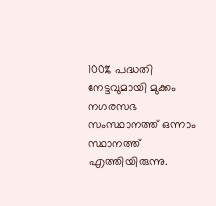100% പദ്ധതി നേട്ടവുമായി മുക്കം നഗരസഭ സംസ്ഥാനത്ത് ഒന്നാം സ്ഥാനത്ത് എത്തിയിരുന്നു.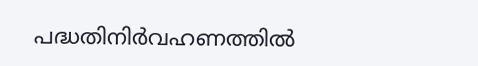പദ്ധതിനിർവഹണത്തിൽ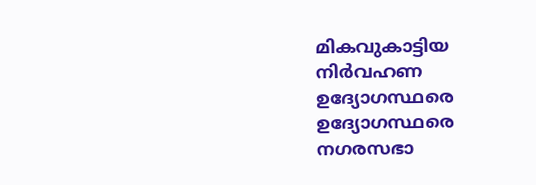മികവുകാട്ടിയ നിർവഹണ ഉദ്യോഗസ്ഥരെ ഉദ്യോഗസ്ഥരെ നഗരസഭാ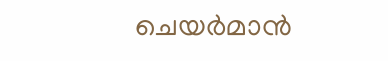ചെയർമാൻ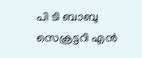പി ടി ബാബു സെക്രട്ടറി എൻ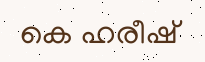കെ ഹരീഷ്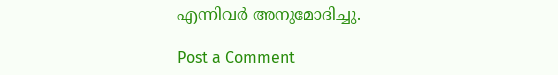എന്നിവർ അനുമോദിച്ചു.

Post a Comment